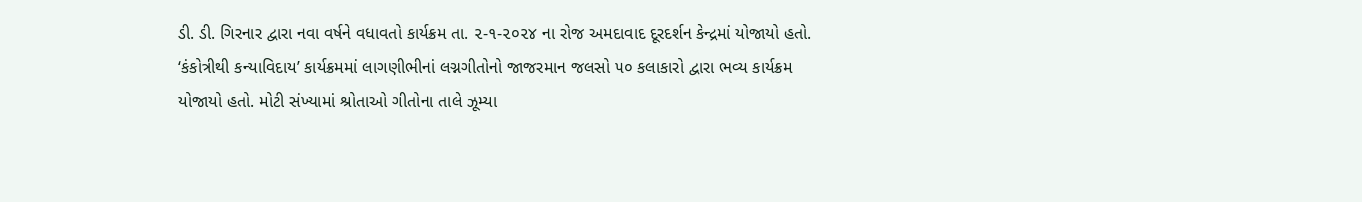ડી. ડી. ગિરનાર દ્વારા નવા વર્ષને વધાવતો કાર્યક્રમ તા. ૨-૧-૨૦૨૪ ના રોજ અમદાવાદ દૂરદર્શન કેન્દ્રમાં યોજાયો હતો. ‘કંકોત્રીથી કન્યાવિદાય’ કાર્યક્રમમાં લાગણીભીનાં લગ્નગીતોનો જાજરમાન જલસો ૫૦ કલાકારો દ્વારા ભવ્ય કાર્યક્રમ યોજાયો હતો. મોટી સંખ્યામાં શ્રોતાઓ ગીતોના તાલે ઝૂમ્યા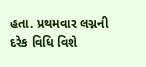હતા. પ્રથમવાર લગ્નની દરેક વિધિ વિશે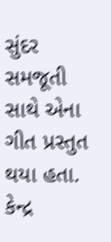સુંદર સમજૂતી સાથે એના ગીત પ્રસ્તુત થયા હતા. કેન્દ્ર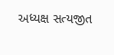અધ્યક્ષ સત્યજીત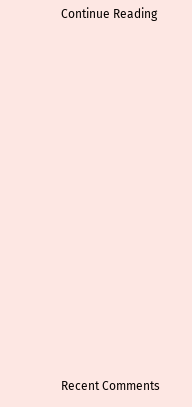Continue Reading


















Recent Comments